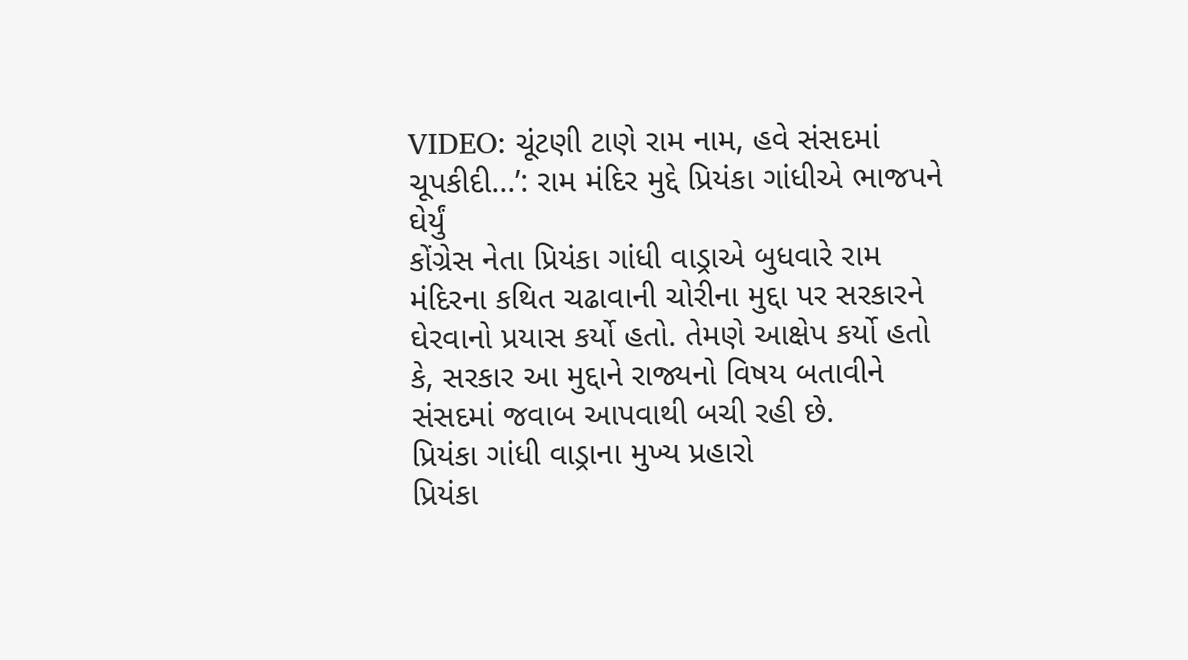VIDEO: ચૂંટણી ટાણે રામ નામ, હવે સંસદમાં ચૂપકીદી...’: રામ મંદિર મુદ્દે પ્રિયંકા ગાંધીએ ભાજપને ઘેર્યું
કોંગ્રેસ નેતા પ્રિયંકા ગાંધી વાડ્રાએ બુધવારે રામ મંદિરના કથિત ચઢાવાની ચોરીના મુદ્દા પર સરકારને ઘેરવાનો પ્રયાસ કર્યો હતો. તેમણે આક્ષેપ કર્યો હતો કે, સરકાર આ મુદ્દાને રાજ્યનો વિષય બતાવીને સંસદમાં જવાબ આપવાથી બચી રહી છે.
પ્રિયંકા ગાંધી વાડ્રાના મુખ્ય પ્રહારો
પ્રિયંકા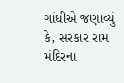ગાંધીએ જણાવ્યું કે, સરકાર રામ મંદિરના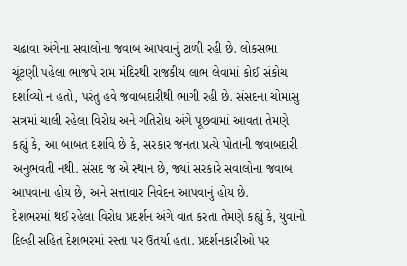ચઢાવા અંગેના સવાલોના જવાબ આપવાનું ટાળી રહી છે. લોકસભા ચૂંટણી પહેલા ભાજપે રામ મંદિરથી રાજકીય લાભ લેવામાં કોઈ સંકોચ દર્શાવ્યો ન હતો, પરંતુ હવે જવાબદારીથી ભાગી રહી છે. સંસદના ચોમાસુ સત્રમાં ચાલી રહેલા વિરોધ અને ગતિરોધ અંગે પૂછવામાં આવતા તેમણે કહ્યું કે, આ બાબત દર્શાવે છે કે, સરકાર જનતા પ્રત્યે પોતાની જવાબદારી અનુભવતી નથી. સંસદ જ એ સ્થાન છે, જ્યાં સરકારે સવાલોના જવાબ આપવાના હોય છે, અને સત્તાવાર નિવેદન આપવાનું હોય છે.
દેશભરમાં થઈ રહેલા વિરોધ પ્રદર્શન અંગે વાત કરતા તેમણે કહ્યું કે, યુવાનો દિલ્હી સહિત દેશભરમાં રસ્તા પર ઉતર્યા હતા. પ્રદર્શનકારીઓ પર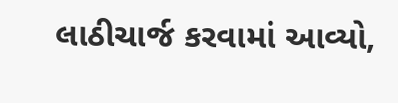લાઠીચાર્જ કરવામાં આવ્યો,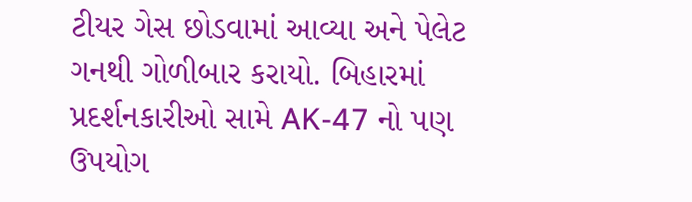ટીયર ગેસ છોડવામાં આવ્યા અને પેલેટ ગનથી ગોળીબાર કરાયો. બિહારમાં પ્રદર્શનકારીઓ સામે AK-47 નો પણ ઉપયોગ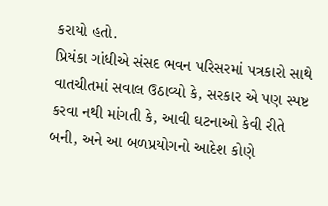કરાયો હતો.
પ્રિયંકા ગાંધીએ સંસદ ભવન પરિસરમાં પત્રકારો સાથે વાતચીતમાં સવાલ ઉઠાવ્યો કે, સરકાર એ પણ સ્પષ્ટ કરવા નથી માંગતી કે, આવી ઘટનાઓ કેવી રીતે બની, અને આ બળપ્રયોગનો આદેશ કોણે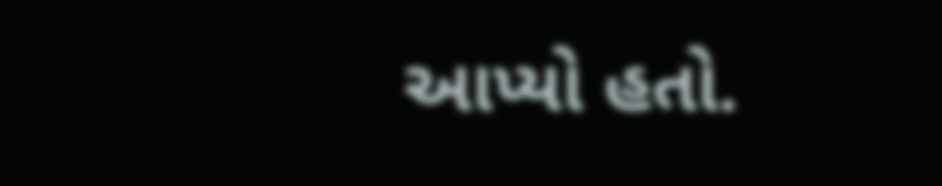આપ્યો હતો.